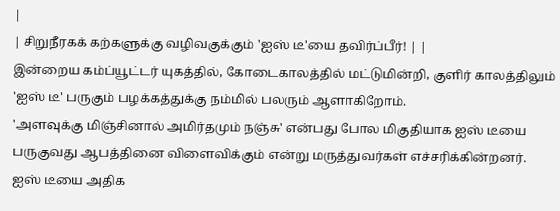|
| சிறுநீரகக் கற்களுக்கு வழிவகுக்கும் 'ஐஸ் டீ'யை தவிர்ப்பீர்! | |
இன்றைய கம்ப்யூட்டர் யுகத்தில், கோடைகாலத்தில் மட்டுமின்றி, குளிர் காலத்திலும் 'ஐஸ் டீ' பருகும் பழக்கத்துக்கு நம்மில் பலரும் ஆளாகிறோம்.
'அளவுக்கு மிஞ்சினால் அமிர்தமும் நஞ்சு' என்பது போல மிகுதியாக ஐஸ் டீயை பருகுவது ஆபத்தினை விளைவிக்கும் என்று மருத்துவர்கள் எச்சரிக்கின்றனர்.
ஐஸ் டீயை அதிக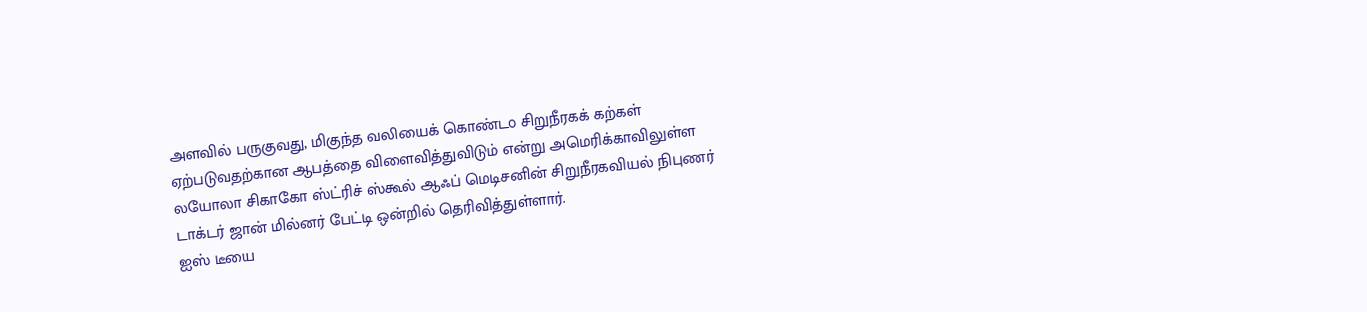அளவில் பருகுவது, மிகுந்த வலியைக் கொண்ட௦ சிறுநீரகக் கற்கள் ஏற்படுவதற்கான ஆபத்தை விளைவித்துவிடும் என்று அமெரிக்காவிலுள்ள லயோலா சிகாகோ ஸ்ட்ரிச் ஸ்கூல் ஆஃப் மெடிசனின் சிறுநீரகவியல் நிபுணர் டாக்டர் ஜான் மில்னர் பேட்டி ஒன்றில் தெரிவித்துள்ளார்.
ஐஸ் டீயை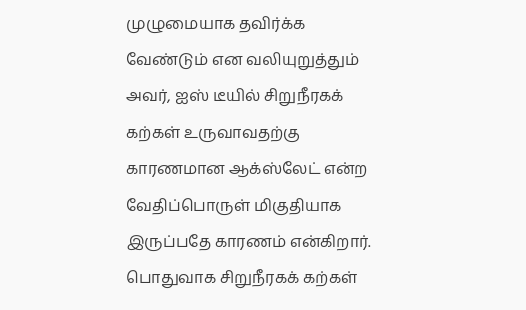முழுமையாக தவிர்க்க வேண்டும் என வலியுறுத்தும் அவர், ஐஸ் டீயில் சிறுநீரகக் கற்கள் உருவாவதற்கு காரணமான ஆக்ஸ்லேட் என்ற வேதிப்பொருள் மிகுதியாக இருப்பதே காரணம் என்கிறார்.
பொதுவாக சிறுநீரகக் கற்கள்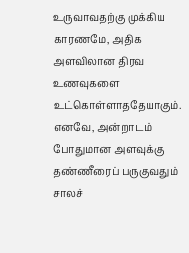உருவாவதற்கு முக்கிய காரணமே, அதிக அளவிலான திரவ உணவுகளை உட்கொள்ளாததேயாகும்.
எனவே, அன்றாடம் போதுமான அளவுக்கு தண்ணீரைப் பருகுவதும் சாலச்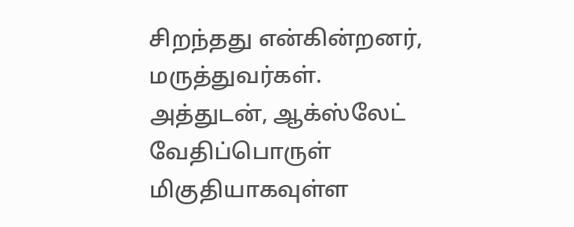சிறந்தது என்கின்றனர், மருத்துவர்கள்.
அத்துடன், ஆக்ஸ்லேட் வேதிப்பொருள் மிகுதியாகவுள்ள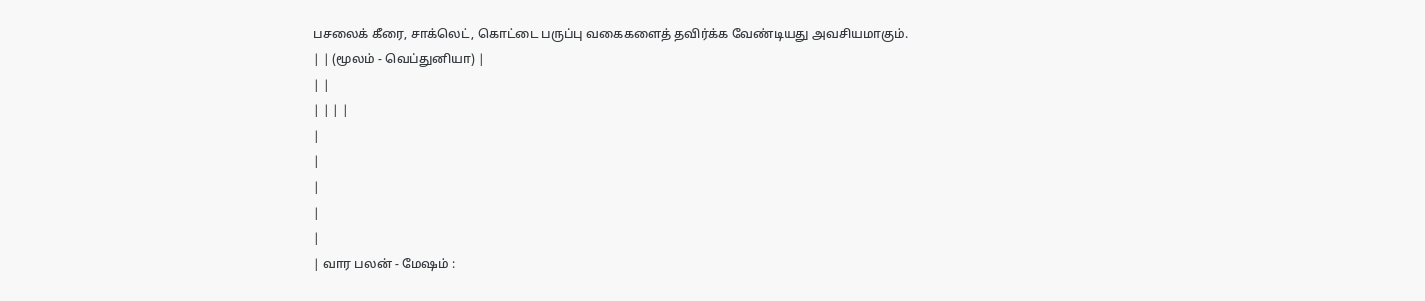பசலைக் கீரை, சாக்லெட், கொட்டை பருப்பு வகைகளைத் தவிர்க்க வேண்டியது அவசியமாகும்.
| | (மூலம் - வெப்துனியா) |
| |
| | | |
|
|
|
|
|
| வார பலன் - மேஷம் :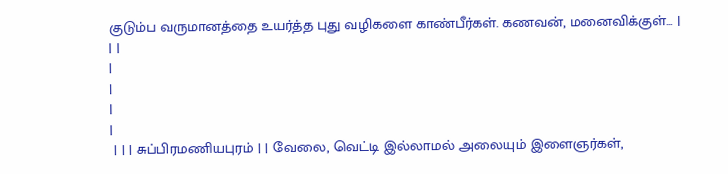குடும்ப வருமானத்தை உயர்த்த புது வழிகளை காண்பீர்கள். கணவன், மனைவிக்குள்... |
| |
|
|
|
|
 | | | சுப்பிரமணியபுரம் | | வேலை, வெட்டி இல்லாமல் அலையும் இளைஞர்கள்,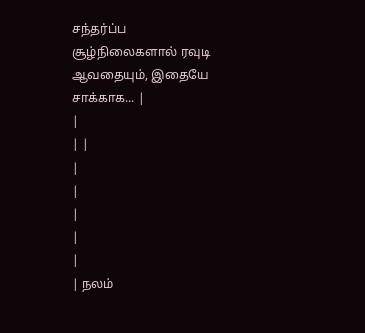சந்தர்ப்ப சூழ்நிலைகளால் ரவுடி ஆவதையும், இதையே சாக்காக... |
|
| |
|
|
|
|
|
| நலம்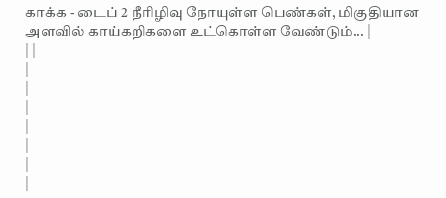காக்க - டைப் 2 நீரிழிவு நோயுள்ள பெண்கள், மிகுதியான அளவில் காய்கறிகளை உட்கொள்ள வேண்டும்... |
| |
|
|
|
|
|
|
|